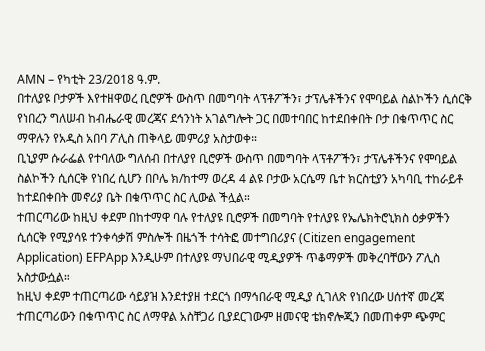AMN – የካቲት 23/2018 ዓ.ም.
በተለያዩ ቦታዎች እየተዘዋወረ ቢሮዎች ውስጥ በመግባት ላፕቶፖችን፣ ታፕሌቶችንና የሞባይል ስልኮችን ሲሰርቅ የነበረን ግለሠብ ከብሔራዊ መረጃና ደኅንነት አገልግሎት ጋር በመተባበር ከተደበቀበት ቦታ በቁጥጥር ስር ማዋሉን የአዲስ አበባ ፖሊስ ጠቅላይ መምሪያ አስታወቀ።
ቢኒያም ሱራፌል የተባለው ግለሰብ በተለያየ ቢሮዎች ውስጥ በመግባት ላፕቶፖችን፣ ታፕሌቶችንና የሞባይል ስልኮችን ሲሰርቅ የነበረ ሲሆን በቦሌ ክ/ከተማ ወረዳ 4 ልዩ ቦታው አርሴማ ቤተ ክርስቲያን አካባቢ ተከራይቶ ከተደበቀበት መኖሪያ ቤት በቁጥጥር ስር ሊውል ችሏል።
ተጠርጣሪው ከዚህ ቀደም በከተማዋ ባሉ የተለያዩ ቢሮዎች በመግባት የተለያዩ የኤሌክትሮኒክስ ዕቃዎችን ሲሰርቅ የሚያሳዩ ተንቀሳቃሽ ምስሎች በዜጎች ተሳትፎ መተግበሪያና (Citizen engagement Application) EFPApp እንዲሁም በተለያዩ ማህበራዊ ሚዲያዎች ጥቆማዎች መቅረባቸውን ፖሊስ አስታውሷል።
ከዚህ ቀደም ተጠርጣሪው ሳይያዝ እንደተያዘ ተደርጎ በማኅበራዊ ሚዲያ ሲገለጽ የነበረው ሀሰተኛ መረጃ ተጠርጣሪውን በቁጥጥር ስር ለማዋል አስቸጋሪ ቢያደርገውም ዘመናዊ ቴክኖሎጂን በመጠቀም ጭምር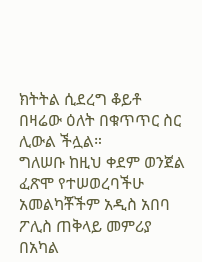ክትትል ሲደረግ ቆይቶ በዛሬው ዕለት በቁጥጥር ስር ሊውል ችሏል።
ግለሠቡ ከዚህ ቀደም ወንጀል ፈጽሞ የተሠወረባችሁ አመልካቾችም አዲስ አበባ ፖሊስ ጠቅላይ መምሪያ በአካል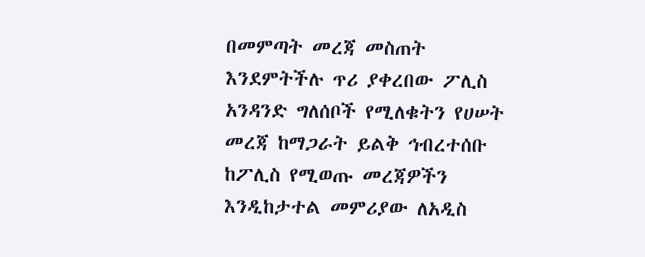በመምጣት መረጃ መስጠት እንደምትችሉ ጥሪ ያቀረበው ፖሊስ አንዳንድ ግለሰቦች የሚለቁትን የሀሠት መረጃ ከማጋራት ይልቅ ኅብረተሰቡ ከፖሊስ የሚወጡ መረጃዎችን እንዲከታተል መምሪያው ለአዲስ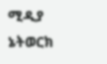ሚዲያ ኔትወርክ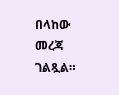በላከው መረጃ ገልጿል።